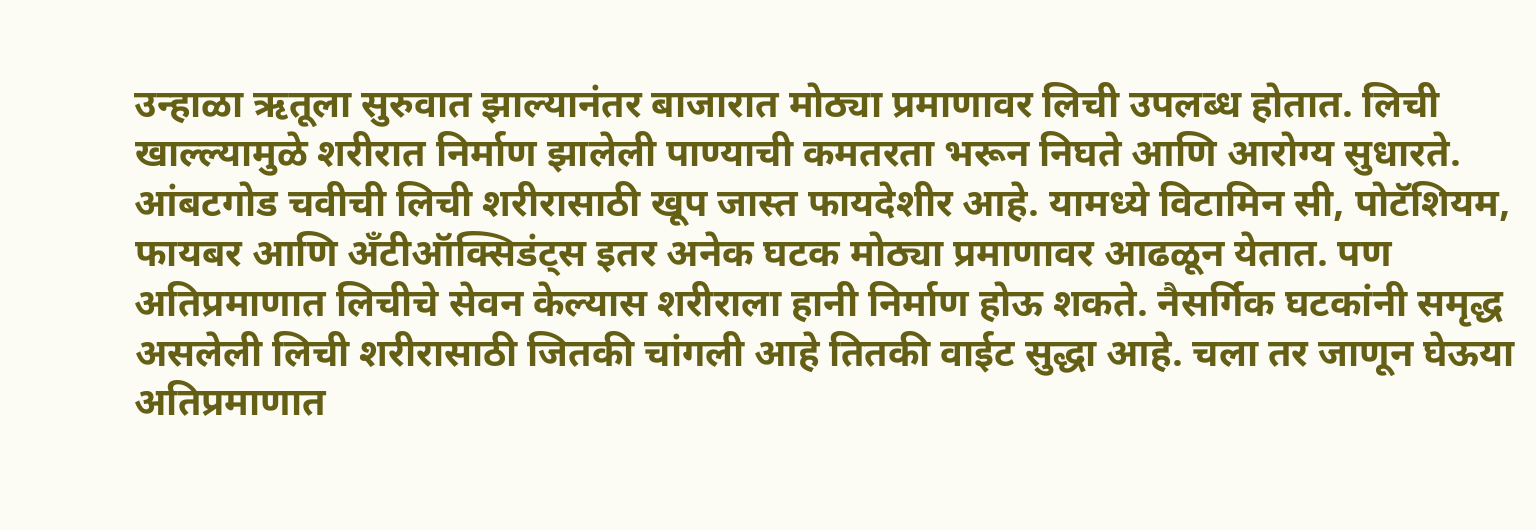उन्हाळा ऋतूला सुरुवात झाल्यानंतर बाजारात मोठ्या प्रमाणावर लिची उपलब्ध होतात. लिची खाल्ल्यामुळे शरीरात निर्माण झालेली पाण्याची कमतरता भरून निघते आणि आरोग्य सुधारते. आंबटगोड चवीची लिची शरीरासाठी खूप जास्त फायदेशीर आहे. यामध्ये विटामिन सी, पोटॅशियम, फायबर आणि अँटीऑक्सिडंट्स इतर अनेक घटक मोठ्या प्रमाणावर आढळून येतात. पण अतिप्रमाणात लिचीचे सेवन केल्यास शरीराला हानी निर्माण होऊ शकते. नैसर्गिक घटकांनी समृद्ध असलेली लिची शरीरासाठी जितकी चांगली आहे तितकी वाईट सुद्धा आहे. चला तर जाणून घेऊया अतिप्रमाणात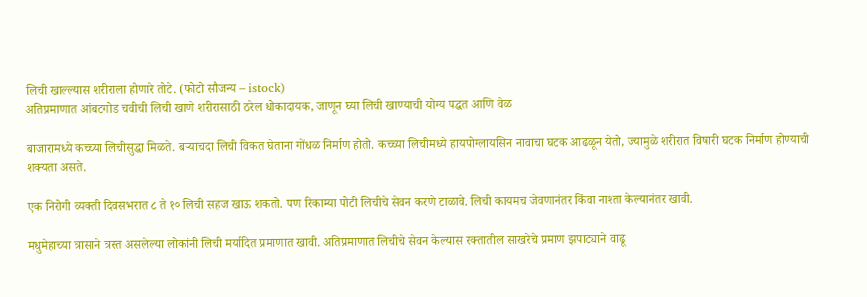लिची खाल्ल्यास शरीराला होणारे तोटे. (फोटो सौजन्य – istock)
अतिप्रमाणात आंबटगोड चवीची लिची खाणे शरीरासाठी ठरेल धोकादायक, जाणून घ्या लिची खाण्याची योग्य पद्धत आणि वेळ

बाजारामध्ये कच्च्या लिचीसुद्धा मिळते. बऱ्याचदा लिची विकत घेताना गोंधळ निर्माण होतो. कच्च्या लिचीमध्ये हायपोग्लायसिन नावाचा घटक आढळून येतो, ज्यामुळे शरीरात विषारी घटक निर्माण होण्याची शक्यता असते.

एक निरोगी व्यक्ती दिवसभरात ८ ते १० लिची सहज खाऊ शकतो. पण रिकाम्या पोटी लिचीचे सेवन करणे टाळावे. लिची कायमच जेवणानंतर किंवा नाश्ता केल्यानंतर खावी.

मधुमेहाच्या त्रासाने त्रस्त असलेल्या लोकांनी लिची मर्यादित प्रमाणात खावी. अतिप्रमाणात लिचीचे सेवन केल्यास रक्तातील साखरेचे प्रमाण झपाट्याने वाढू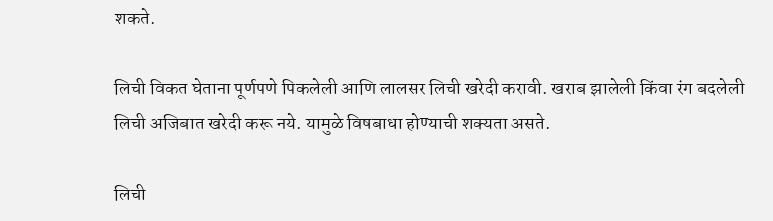शकते.

लिची विकत घेताना पूर्णपणे पिकलेली आणि लालसर लिची खरेदी करावी. खराब झालेली किंवा रंग बदलेली लिची अजिबात खरेदी करू नये. यामुळे विषबाधा होण्याची शक्यता असते.

लिची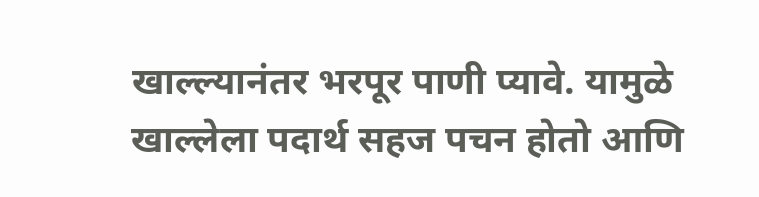खाल्ल्यानंतर भरपूर पाणी प्यावे. यामुळे खाल्लेला पदार्थ सहज पचन होतो आणि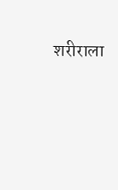शरीराला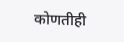कोणतीही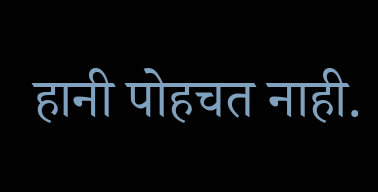हानी पोहचत नाही.